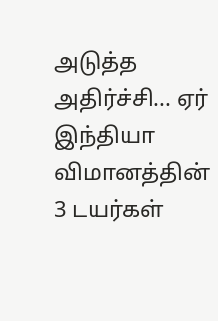அடுத்த அதிர்ச்சி... ஏர் இந்தியா விமானத்தின் 3 டயர்கள்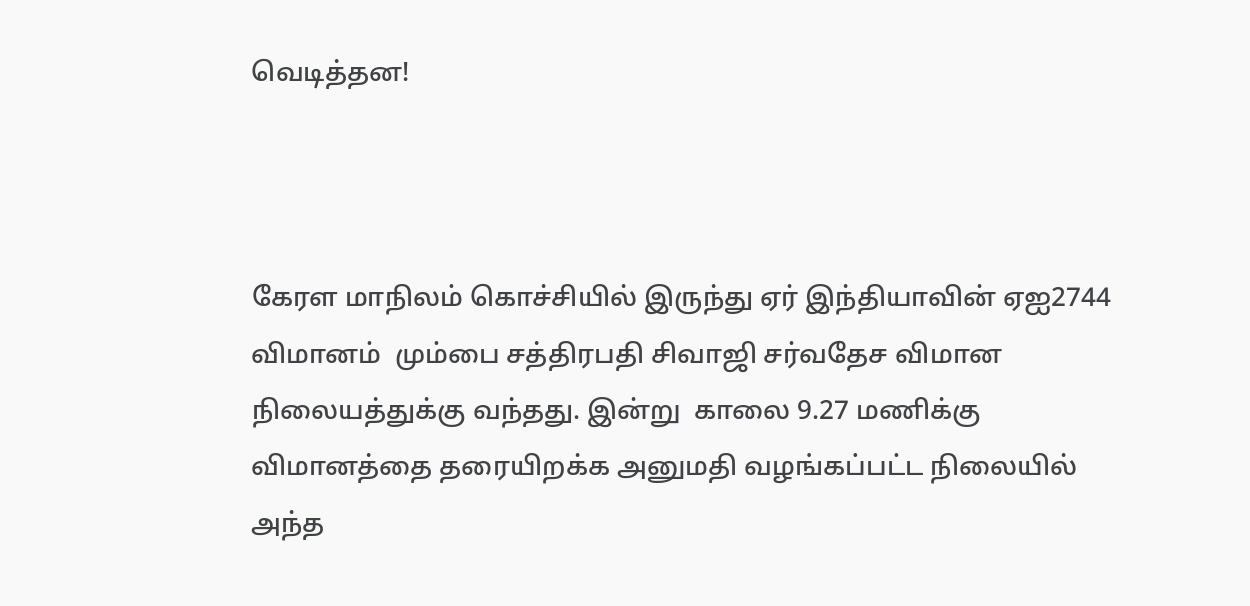வெடித்தன!



கேரள மாநிலம் கொச்சியில் இருந்து ஏர் இந்தியாவின் ஏஐ2744 விமானம்  மும்பை சத்திரபதி சிவாஜி சர்வதேச விமான நிலையத்துக்கு வந்தது. இன்று  காலை 9.27 மணிக்கு  விமானத்தை தரையிறக்க அனுமதி வழங்கப்பட்ட நிலையில் அந்த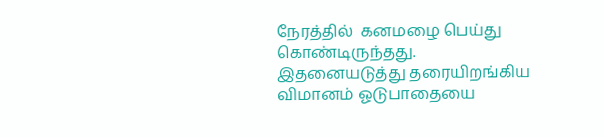நேரத்தில்  கனமழை பெய்து கொண்டிருந்தது. இதனையடுத்து தரையிறங்கிய விமானம் ஓடுபாதையை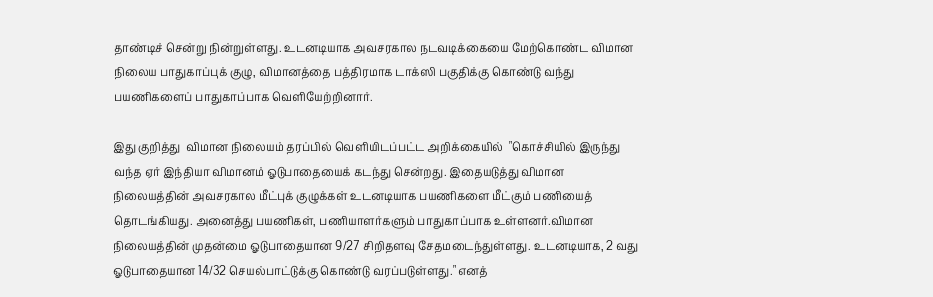தாண்டிச் சென்று நின்றுள்ளது. உடனடியாக அவசரகால நடவடிக்கையை மேற்கொண்ட விமான நிலைய பாதுகாப்புக் குழு, விமானத்தை பத்திரமாக டாக்ஸி பகுதிக்கு கொண்டு வந்து பயணிகளைப் பாதுகாப்பாக வெளியேற்றினார்.

இது குறித்து  விமான நிலையம் தரப்பில் வெளியிடப்பட்ட அறிக்கையில்  "கொச்சியில் இருந்து வந்த ஏர் இந்தியா விமானம் ஓடுபாதையைக் கடந்து சென்றது. இதையடுத்து விமான நிலையத்தின் அவசரகால மீட்புக் குழுக்கள் உடனடியாக பயணிகளை மீட்கும் பணியைத் தொடங்கியது. அனைத்து பயணிகள், பணியாளர்களும் பாதுகாப்பாக உள்ளனர்.விமான நிலையத்தின் முதன்மை ஓடுபாதையான 9/27 சிறிதளவு சேதமடைந்துள்ளது. உடனடியாக, 2 வது ஓடுபாதையான 14/32 செயல்பாட்டுக்கு கொண்டு வரப்படுள்ளது." எனத்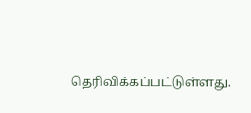தெரிவிக்கப்பட்டுள்ளது.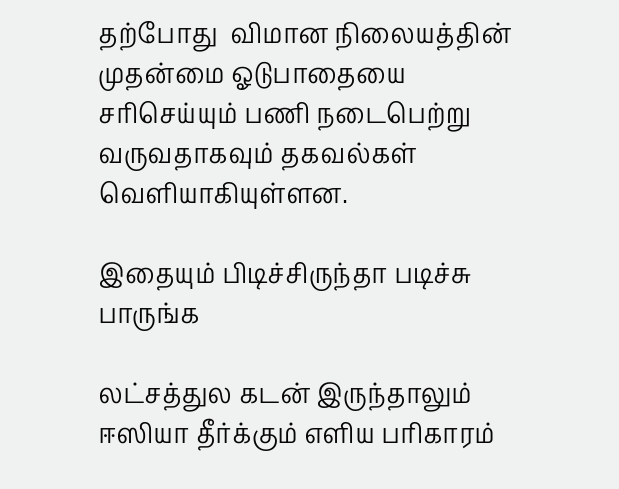தற்போது  விமான நிலையத்தின் முதன்மை ஓடுபாதையை சரிசெய்யும் பணி நடைபெற்று வருவதாகவும் தகவல்கள் வெளியாகியுள்ளன.

இதையும் பிடிச்சிருந்தா படிச்சு பாருங்க

லட்சத்துல கடன் இருந்தாலும் ஈஸியா தீர்க்கும் எளிய பரிகாரம்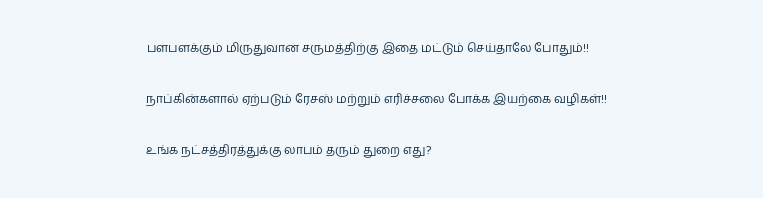பளபளக்கும் மிருதுவான சருமத்திற்கு இதை மட்டும் செய்தாலே போதும்!!

நாப்கின்களால் ஏற்படும் ரேசஸ் மற்றும் எரிச்சலை போக்க இயற்கை வழிகள்!!

உங்க நட்சத்திரத்துக்கு லாபம் தரும் துறை எது?